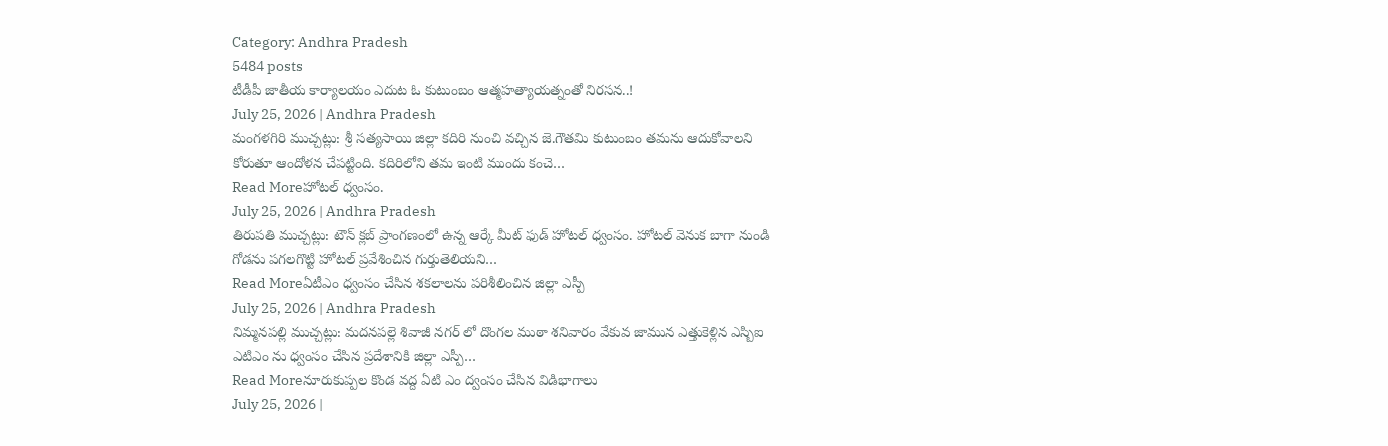Category: Andhra Pradesh
5484 posts
టీడీపీ జాతీయ కార్యాలయం ఎదుట ఓ కుటుంబం ఆత్మహత్యాయత్నంతో నిరసన..!
July 25, 2026 | Andhra Pradesh
మంగళగిరి ముచ్చట్లు: శ్రీ సత్యసాయి జిల్లా కదిరి నుంచి వచ్చిన జె.గౌతమి కుటుంబం తమను ఆదుకోవాలని కోరుతూ ఆందోళన చేపట్టింది. కదిరిలోని తమ ఇంటి ముందు కంచె…
Read Moreహోటల్ ధ్వంసం.
July 25, 2026 | Andhra Pradesh
తిరుపతి ముచ్చట్లు: టౌన్ క్లబ్ ప్రాంగణంలో ఉన్న ఆర్కే మీట్ ఫుడ్ హోటల్ ధ్వంసం. హోటల్ వెనుక బాగా నుండి గోడను పగలగొట్టి హోటల్ ప్రవేశించిన గుర్తుతెలియని…
Read Moreఏటీఎం ధ్వంసం చేసిన శకలాలను పరిశీలించిన జిల్లా ఎస్పీ
July 25, 2026 | Andhra Pradesh
నిమ్మనపల్లి ముచ్చట్లు: మదనపల్లె శివాజీ నగర్ లో దొంగల ముఠా శనివారం వేకువ జామున ఎత్తుకెళ్లిన ఎస్బిఐ ఎటిఎం ను ధ్వంసం చేసిన ప్రదేశానికి జిల్లా ఎస్పీ…
Read Moreనూరుకుప్పల కొండ వద్ద ఏటి ఎం ద్వంసం చేసిన విడిభాగాలు
July 25, 2026 |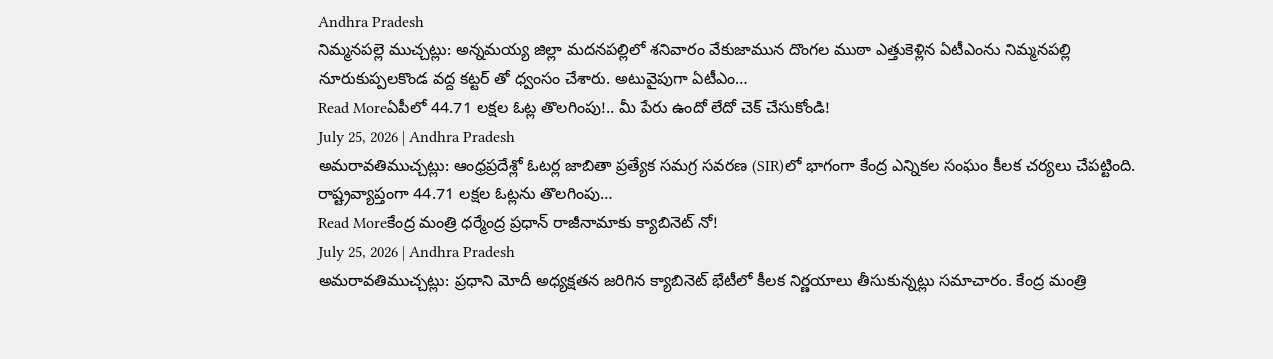Andhra Pradesh
నిమ్మనపల్లె ముచ్చట్లు: అన్నమయ్య జిల్లా మదనపల్లిలో శనివారం వేకుజామున దొంగల ముఠా ఎత్తుకెళ్లిన ఏటీఎంను నిమ్మనపల్లి నూరుకుప్పలకొండ వద్ద కట్టర్ తో ధ్వంసం చేశారు. అటువైపుగా ఏటీఎం…
Read Moreఏపీలో 44.71 లక్షల ఓట్ల తొలగింపు!.. మీ పేరు ఉందో లేదో చెక్ చేసుకోండి!
July 25, 2026 | Andhra Pradesh
అమరావతిముచ్చట్లు: ఆంధ్రప్రదేశ్లో ఓటర్ల జాబితా ప్రత్యేక సమగ్ర సవరణ (SIR)లో భాగంగా కేంద్ర ఎన్నికల సంఘం కీలక చర్యలు చేపట్టింది. రాష్ట్రవ్యాప్తంగా 44.71 లక్షల ఓట్లను తొలగింపు…
Read Moreకేంద్ర మంత్రి ధర్మేంద్ర ప్రధాన్ రాజీనామాకు క్యాబినెట్ నో!
July 25, 2026 | Andhra Pradesh
అమరావతిముచ్చట్లు: ప్రధాని మోదీ అధ్యక్షతన జరిగిన క్యాబినెట్ భేటీలో కీలక నిర్ణయాలు తీసుకున్నట్లు సమాచారం. కేంద్ర మంత్రి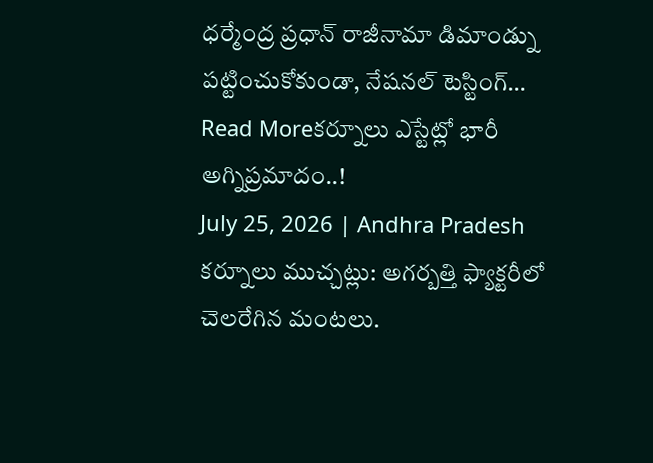ధర్మేంద్ర ప్రధాన్ రాజీనామా డిమాండ్ను పట్టించుకోకుండా, నేషనల్ టెస్టింగ్…
Read Moreకర్నూలు ఎస్టేట్లో భారీ అగ్నిప్రమాదం..!
July 25, 2026 | Andhra Pradesh
కర్నూలు ముచ్చట్లు: అగర్బత్తి ఫ్యాక్టరీలో చెలరేగిన మంటలు.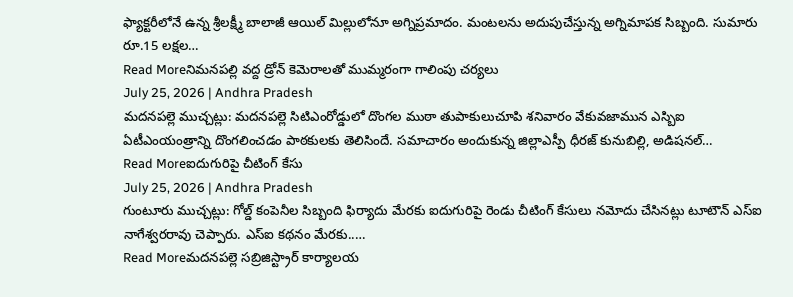ఫ్యాక్టరీలోనే ఉన్న శ్రీలక్ష్మీ బాలాజీ ఆయిల్ మిల్లులోనూ అగ్నిప్రమాదం. మంటలను అదుపుచేస్తున్న అగ్నిమాపక సిబ్బంది. సుమారు రూ.15 లక్షల…
Read Moreనిమనపల్లి వద్ద డ్రోన్ కెమెరాలతో ముమ్మరంగా గాలింపు చర్యలు
July 25, 2026 | Andhra Pradesh
మదనపల్లె ముచ్చట్లు: మదనపల్లె సిటిఎంరోడ్డులో దొంగల ముఠా తుపాకులుచూపి శనివారం వేకువజామున ఎస్బిఐ ఏటీఎంయంత్రాన్ని దొంగలించడం పాఠకులకు తెలిసిందే. సమాచారం అందుకున్న జిల్లాఎస్పీ ధీరజ్ కునుబిల్లి, అడిషనల్…
Read Moreఐదుగురిపై చీటింగ్ కేసు
July 25, 2026 | Andhra Pradesh
గుంటూరు ముచ్చట్లు: గోల్డ్ కంపెనీల సిబ్బంది ఫిర్యాదు మేరకు ఐదుగురిపై రెండు చీటింగ్ కేసులు నమోదు చేసినట్లు టూటౌన్ ఎస్ఐ నాగేశ్వరరావు చెప్పారు. ఎస్ఐ కథనం మేరకు..…
Read Moreమదనపల్లె సబ్రిజిస్ట్రార్ కార్యాలయ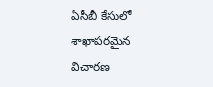ఏసీబీ కేసులో శాఖాపరమైన విచారణ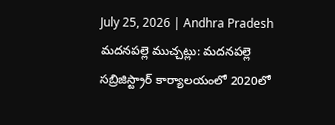July 25, 2026 | Andhra Pradesh
మదనపల్లె ముచ్చట్లు: మదనపల్లె సబ్రిజిస్ట్రార్ కార్యాలయంలో 2020లో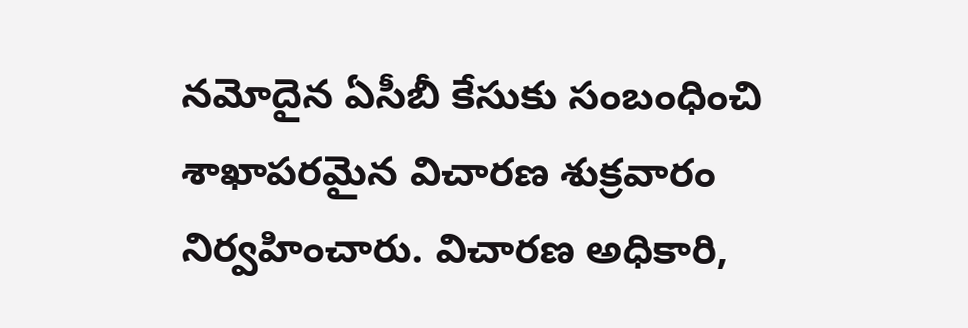నమోదైన ఏసీబీ కేసుకు సంబంధించి శాఖాపరమైన విచారణ శుక్రవారం నిర్వహించారు. విచారణ అధికారి,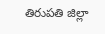తిరుపతి జిల్లా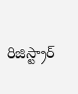రిజిస్ట్రార్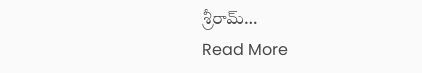శ్రీరామ్…
Read More